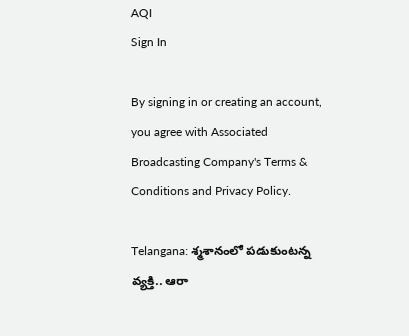AQI
Sign In

By signing in or creating an account, you agree with Associated Broadcasting Company's Terms & Conditions and Privacy Policy.

Telangana: శ్మశానంలో పడుకుంటన్న వ్యక్తి.. ఆరా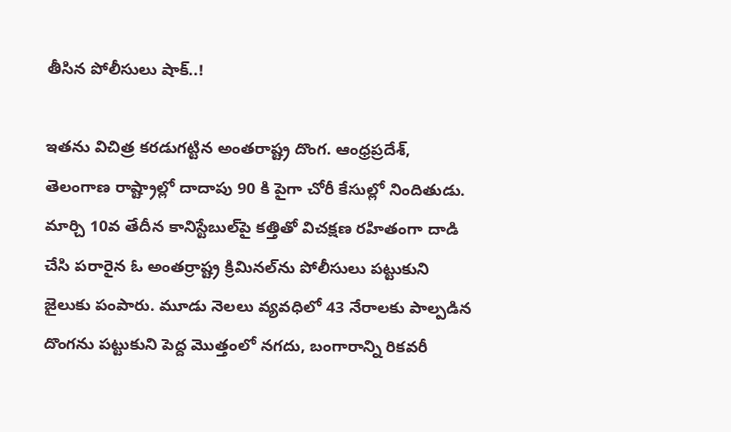తీసిన పోలీసులు షాక్..!

ఇతను విచిత్ర కరడుగట్టిన అంతరాష్ట్ర దొంగ. ఆంధ్రప్రదేశ్, తెలంగాణ రాష్ట్రాల్లో దాదాపు 90 కి పైగా చోరీ కేసుల్లో నిందితుడు. మార్చి 10వ తేదీన కానిస్టేబుల్‌పై కత్తితో విచక్షణ రహితంగా దాడి చేసి పరారైన ఓ అంతర్రాష్ట్ర క్రిమినల్‌ను పోలీసులు పట్టుకుని జైలుకు పంపారు. మూడు నెలలు వ్యవధిలో 43 నేరాలకు పాల్పడిన దొంగను పట్టుకుని పెద్ద మొత్తంలో నగదు, బంగారాన్ని రికవరీ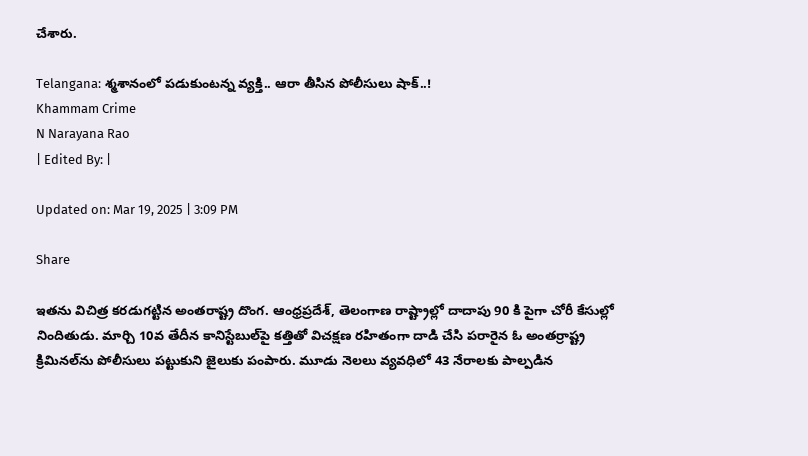చేశారు.

Telangana: శ్మశానంలో పడుకుంటన్న వ్యక్తి.. ఆరా తీసిన పోలీసులు షాక్..!
Khammam Crime
N Narayana Rao
| Edited By: |

Updated on: Mar 19, 2025 | 3:09 PM

Share

ఇతను విచిత్ర కరడుగట్టిన అంతరాష్ట్ర దొంగ. ఆంధ్రప్రదేశ్, తెలంగాణ రాష్ట్రాల్లో దాదాపు 90 కి పైగా చోరీ కేసుల్లో నిందితుడు. మార్చి 10వ తేదీన కానిస్టేబుల్‌పై కత్తితో విచక్షణ రహితంగా దాడి చేసి పరారైన ఓ అంతర్రాష్ట్ర క్రిమినల్‌ను పోలీసులు పట్టుకుని జైలుకు పంపారు. మూడు నెలలు వ్యవధిలో 43 నేరాలకు పాల్పడిన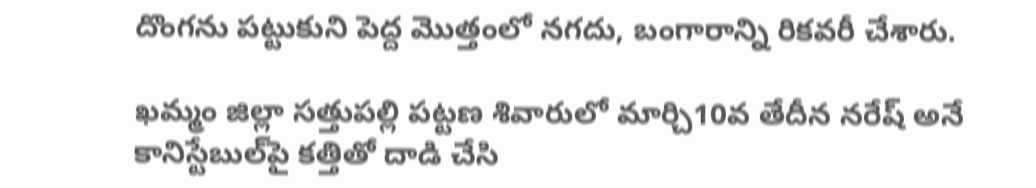దొంగను పట్టుకుని పెద్ద మొత్తంలో నగదు, బంగారాన్ని రికవరీ చేశారు.

ఖమ్మం జిల్లా సత్తుపల్లి పట్టణ శివారులో మార్చి10వ తేదీన నరేష్ అనే కానిస్టేబుల్‌పై కత్తితో దాడి చేసి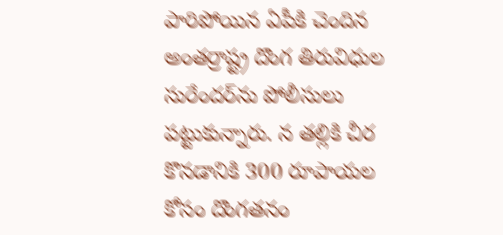పారిపోయిన ఏపీకి చెందిన అంతర్రాష్ట్ర దొంగ తిరువిధుల సురేందర్‌ను పోలీసులు పట్టుకున్నారు. న తల్లికి చీర కొనడానికి 300 రూపాయల కోసం దొంగతనం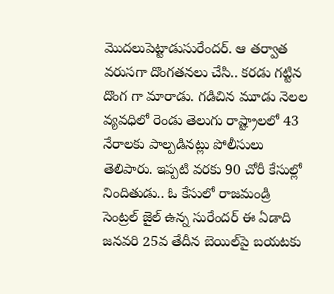మొదలుపెట్టాడుసురేందర్. ఆ తర్వాత వరుసగా దొంగతనలు చేసి.. కరడు గట్టిన దొంగ గా మారాడు. గడిచిన మూడు నెలల వ్యవధిలో రెండు తెలుగు రాష్ట్రాలలో 43 నేరాలకు పాల్పడినట్లు పోలీసులు తెలిపారు. ఇప్పటి వరకు 90 చోరీ కేసుల్లో నిందితుడు.. ఓ కేసులో రాజమండ్రి సెంట్రల్ జైల్ ఉన్న సురేందర్ ఈ ఏడాది జనవరి 25వ తేదీన బెయిల్‌పై బయటకు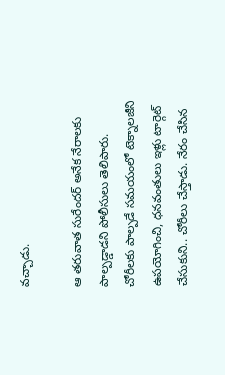వచ్చాడు.

ఆ తరువాత సురేందర్ అనేక నేరాలకు పాల్పడ్డాడని పోలీసులు తెలిపారు. చోరీలకు పాల్పడే సమయంలో టెక్నాలజీని ఉపయోగించి, ధనవంతులు ఇళ్లు టార్గెట్ చేసుకుని.. చోరీలు చేస్తాడు. నేరం చేసిన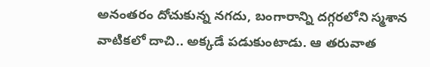అనంతరం దోచుకున్న నగదు, బంగారాన్ని దగ్గరలోని స్మశాన వాటికలో దాచి.. అక్కడే పడుకుంటాడు. ఆ తరువాత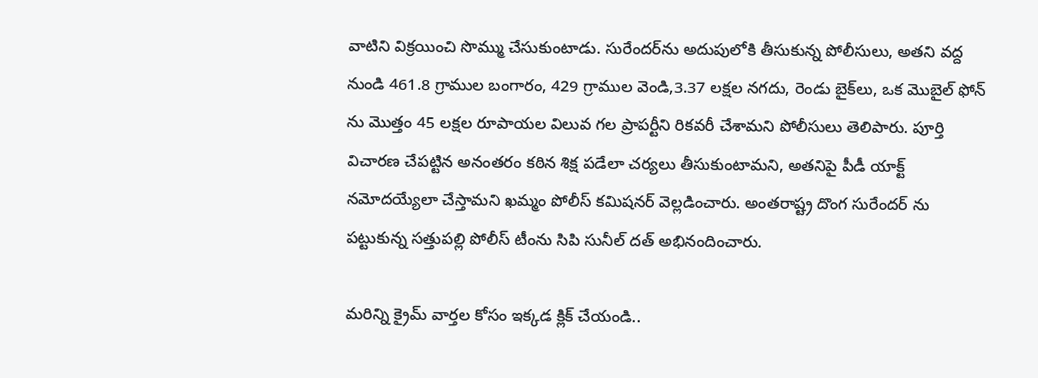వాటిని విక్రయించి సొమ్ము చేసుకుంటాడు. సురేందర్‌ను అదుపులోకి తీసుకున్న పోలీసులు, అతని వద్ద నుండి 461.8 గ్రాముల బంగారం, 429 గ్రాముల వెండి,3.37 లక్షల నగదు, రెండు బైక్‌లు, ఒక మొబైల్ ఫోన్ ను మొత్తం 45 లక్షల రూపాయల విలువ గల ప్రాపర్టీని రికవరీ చేశామని పోలీసులు తెలిపారు. పూర్తి విచారణ చేపట్టిన అనంతరం కఠిన శిక్ష పడేలా చర్యలు తీసుకుంటామని, అతనిపై పీడీ యాక్ట్ నమోదయ్యేలా చేస్తామని ఖమ్మం పోలీస్ కమిషనర్ వెల్లడించారు. అంతరాష్ట్ర దొంగ సురేందర్ ను పట్టుకున్న సత్తుపల్లి పోలీస్ టీంను సిపి సునీల్ దత్ అభినందించారు.

మరిన్ని క్రైమ్ వార్తల కోసం ఇక్కడ క్లిక్ చేయండి..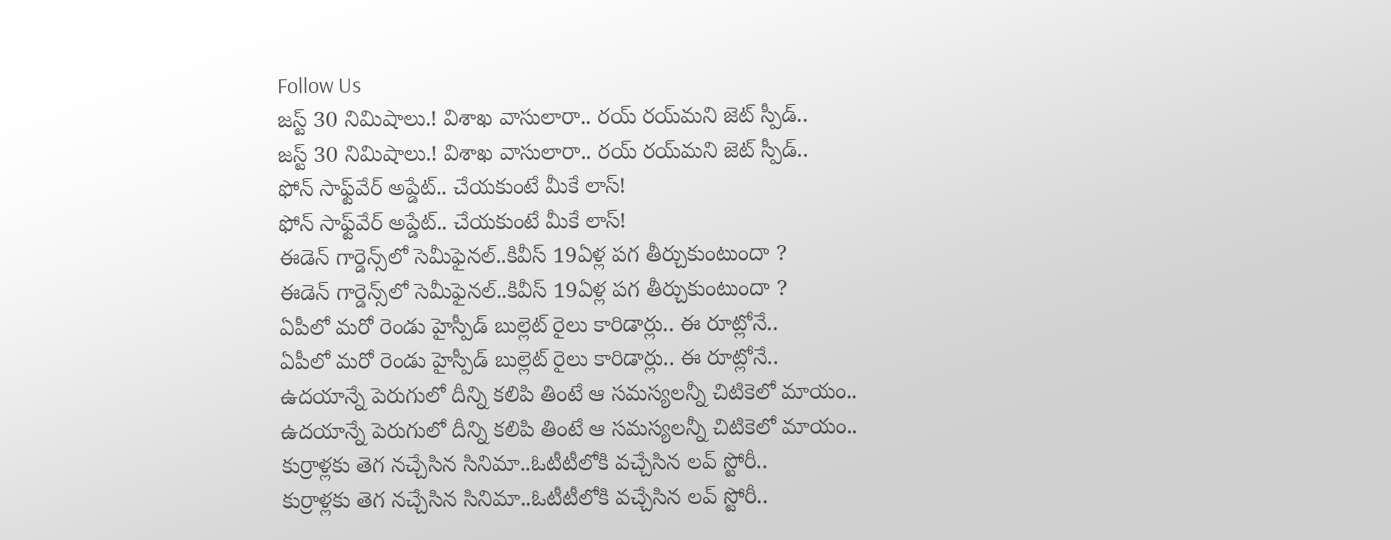Follow Us
జస్ట్ 30 నిమిషాలు.! విశాఖ వాసులారా.. రయ్ రయ్‌మని జెట్ స్పీడ్..
జస్ట్ 30 నిమిషాలు.! విశాఖ వాసులారా.. రయ్ రయ్‌మని జెట్ స్పీడ్..
ఫోన్ సాఫ్ట్‌వేర్ అప్డేట్.. చేయకుంటే మీకే లాస్‌!
ఫోన్ సాఫ్ట్‌వేర్ అప్డేట్.. చేయకుంటే మీకే లాస్‌!
ఈడెన్ గార్డెన్స్‌లో సెమీఫైనల్..కివీస్ 19ఏళ్ల పగ తీర్చుకుంటుందా ?
ఈడెన్ గార్డెన్స్‌లో సెమీఫైనల్..కివీస్ 19ఏళ్ల పగ తీర్చుకుంటుందా ?
ఏపీలో మరో రెండు హైస్పీడ్ బుల్లెట్ రైలు కారిడార్లు.. ఈ రూట్లోనే..
ఏపీలో మరో రెండు హైస్పీడ్ బుల్లెట్ రైలు కారిడార్లు.. ఈ రూట్లోనే..
ఉదయాన్నే పెరుగులో దీన్ని కలిపి తింటే ఆ సమస్యలన్నీ చిటికెలో మాయం..
ఉదయాన్నే పెరుగులో దీన్ని కలిపి తింటే ఆ సమస్యలన్నీ చిటికెలో మాయం..
కుర్రాళ్లకు తెగ నచ్చేసిన సినిమా..ఓటీటీలోకి వచ్చేసిన లవ్ స్టోరీ..
కుర్రాళ్లకు తెగ నచ్చేసిన సినిమా..ఓటీటీలోకి వచ్చేసిన లవ్ స్టోరీ..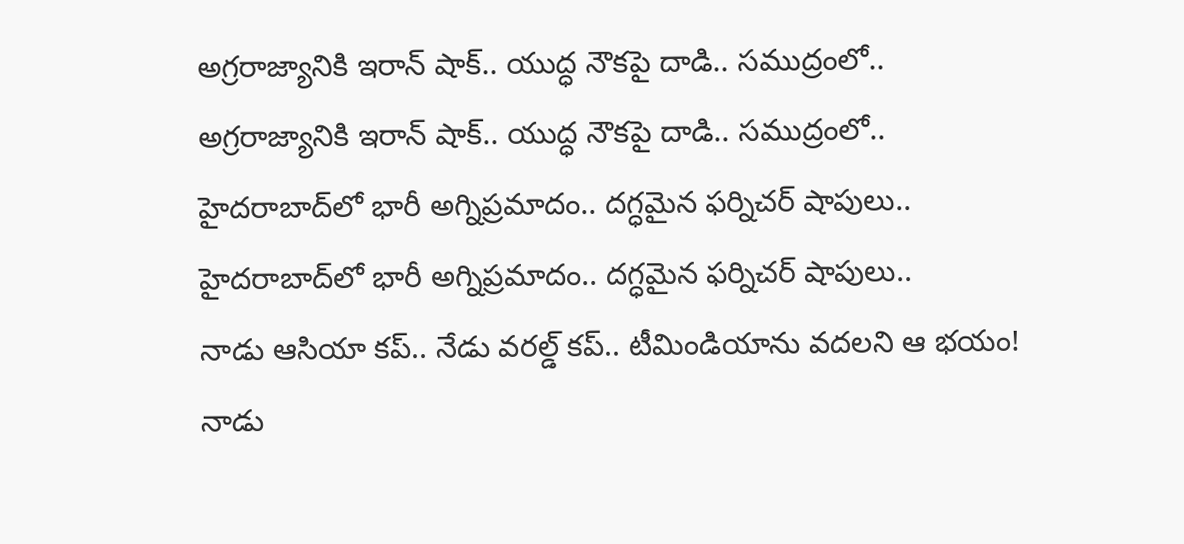అగ్రరాజ్యానికి ఇరాన్ షాక్.. యుద్ధ నౌకపై దాడి.. సముద్రంలో..
అగ్రరాజ్యానికి ఇరాన్ షాక్.. యుద్ధ నౌకపై దాడి.. సముద్రంలో..
హైదరాబాద్‌లో భారీ అగ్నిప్రమాదం.. దగ్ధమైన ఫర్నిచర్ షాపులు..
హైదరాబాద్‌లో భారీ అగ్నిప్రమాదం.. దగ్ధమైన ఫర్నిచర్ షాపులు..
నాడు ఆసియా కప్.. నేడు వరల్డ్ కప్.. టీమిండియాను వదలని ఆ భయం!
నాడు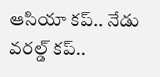ఆసియా కప్.. నేడు వరల్డ్ కప్..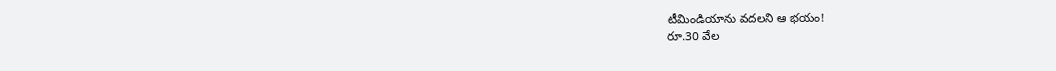టీమిండియాను వదలని ఆ భయం!
రూ.30 వేల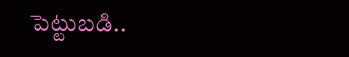పెట్టుబడి..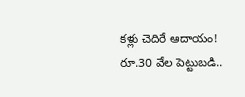కళ్లు చెదిరే ఆదాయం!
రూ.30 వేల పెట్టుబడి..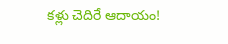కళ్లు చెదిరే ఆదాయం!